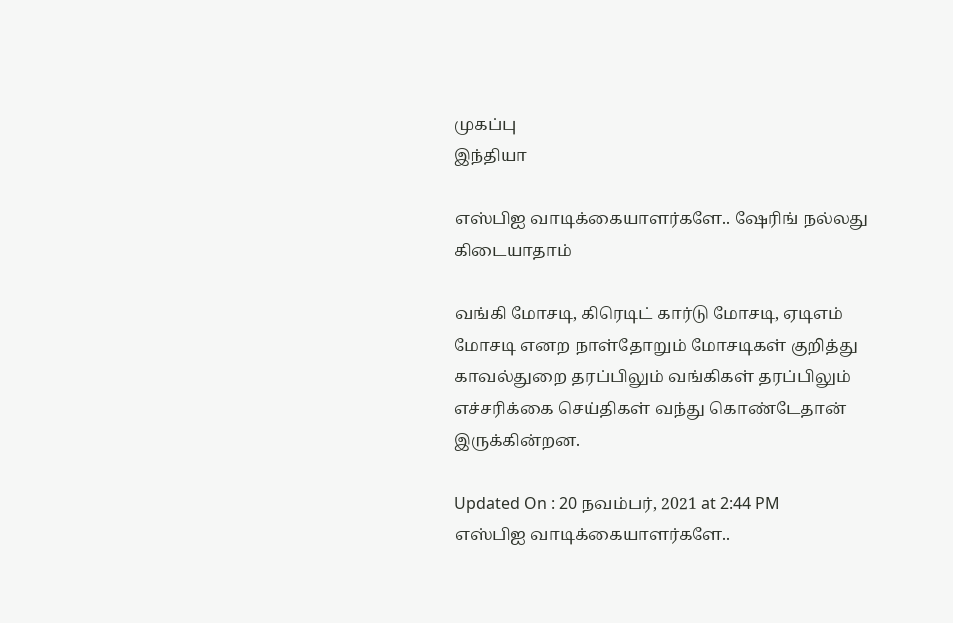முகப்பு
இந்தியா

எஸ்பிஐ வாடிக்கையாளர்களே.. ஷேரிங் நல்லது கிடையாதாம்

வங்கி மோசடி, கிரெடிட் கார்டு மோசடி, ஏடிஎம் மோசடி எனற நாள்தோறும் மோசடிகள் குறித்து காவல்துறை தரப்பிலும் வங்கிகள் தரப்பிலும் எச்சரிக்கை செய்திகள் வந்து கொண்டேதான் இருக்கின்றன.

Updated On : 20 நவம்பர், 2021 at 2:44 PM
எஸ்பிஐ வாடிக்கையாளர்களே..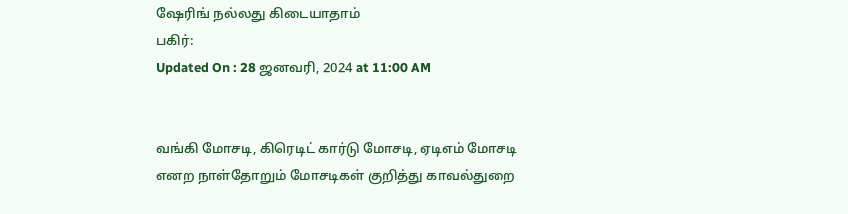ஷேரிங் நல்லது கிடையாதாம்
பகிர்:
Updated On : 28 ஜனவரி, 2024 at 11:00 AM


வங்கி மோசடி, கிரெடிட் கார்டு மோசடி, ஏடிஎம் மோசடி எனற நாள்தோறும் மோசடிகள் குறித்து காவல்துறை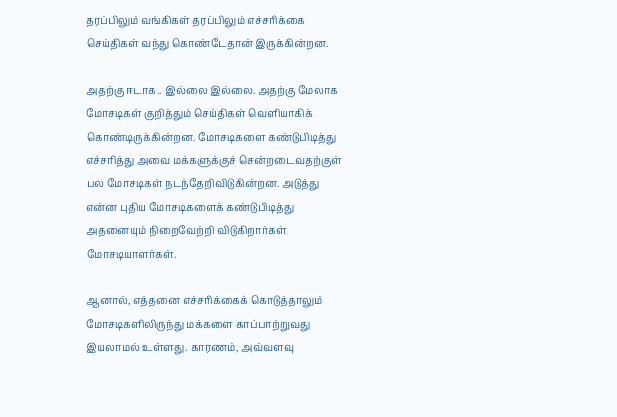தரப்பிலும் வங்கிகள் தரப்பிலும் எச்சரிக்கை செய்திகள் வந்து கொண்டேதான் இருக்கின்றன.

அதற்கு ஈடாக.. இல்லை இல்லை. அதற்கு மேலாக மோசடிகள் குறித்தும் செய்திகள் வெளியாகிக் கொண்டிருக்கின்றன. மோசடிகளை கண்டுபிடித்து எச்சரித்து அவை மக்களுக்குச் சென்றடைவதற்குள் பல மோசடிகள் நடந்தேறிவிடுகின்றன. அடுத்து என்ன புதிய மோசடிகளைக் கண்டுபிடித்து அதனையும் நிறைவேற்றி விடுகிறார்கள் மோசடியாளர்கள்.

ஆனால், எத்தனை எச்சரிக்கைக் கொடுத்தாலும் மோசடிகளிலிருந்து மக்களை காப்பாற்றுவது இயலாமல் உள்ளது. காரணம், அவ்வளவு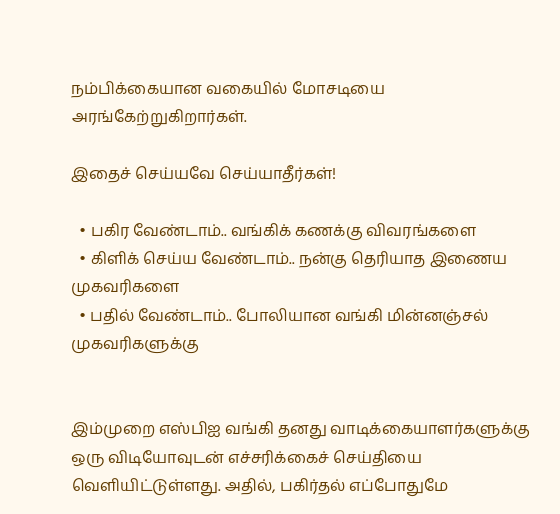நம்பிக்கையான வகையில் மோசடியை அரங்கேற்றுகிறார்கள்.

இதைச் செய்யவே செய்யாதீர்கள்!

  • பகிர வேண்டாம்.. வங்கிக் கணக்கு விவரங்களை
  • கிளிக் செய்ய வேண்டாம்.. நன்கு தெரியாத இணைய முகவரிகளை
  • பதில் வேண்டாம்.. போலியான வங்கி மின்னஞ்சல் முகவரிகளுக்கு


இம்முறை எஸ்பிஐ வங்கி தனது வாடிக்கையாளர்களுக்கு ஒரு விடியோவுடன் எச்சரிக்கைச் செய்தியை வெளியிட்டுள்ளது. அதில், பகிர்தல் எப்போதுமே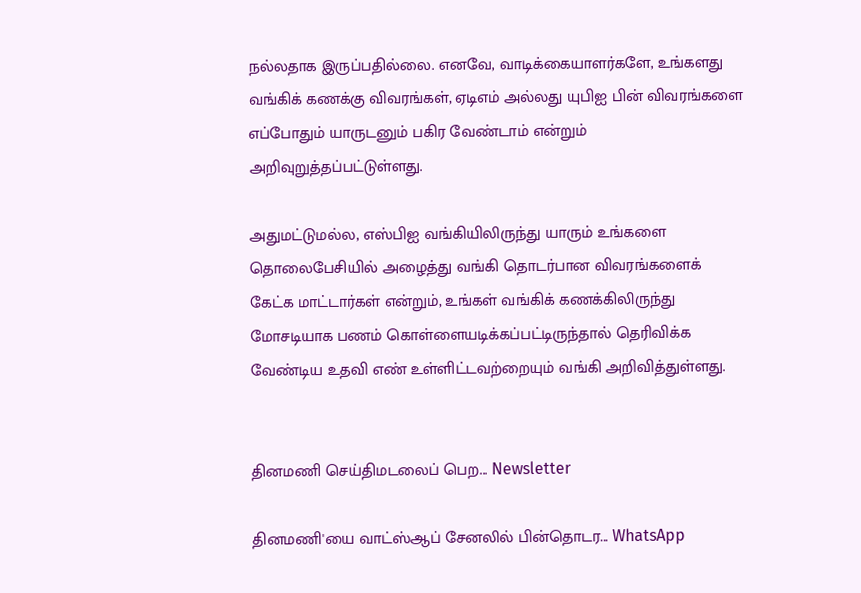நல்லதாக இருப்பதில்லை. எனவே, வாடிக்கையாளர்களே, உங்களது வங்கிக் கணக்கு விவரங்கள், ஏடிஎம் அல்லது யுபிஐ பின் விவரங்களை எப்போதும் யாருடனும் பகிர வேண்டாம் என்றும் அறிவுறுத்தப்பட்டுள்ளது.

அதுமட்டுமல்ல, எஸ்பிஐ வங்கியிலிருந்து யாரும் உங்களை தொலைபேசியில் அழைத்து வங்கி தொடர்பான விவரங்களைக் கேட்க மாட்டார்கள் என்றும், உங்கள் வங்கிக் கணக்கிலிருந்து மோசடியாக பணம் கொள்ளையடிக்கப்பட்டிருந்தால் தெரிவிக்க வேண்டிய உதவி எண் உள்ளிட்டவற்றையும் வங்கி அறிவித்துள்ளது.


தினமணி செய்திமடலைப் பெற... Newsletter

தினமணி'யை வாட்ஸ்ஆப் சேனலில் பின்தொடர... WhatsApp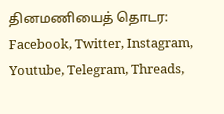தினமணியைத் தொடர: Facebook, Twitter, Instagram, Youtube, Telegram, Threads,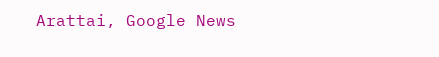Arattai, Google News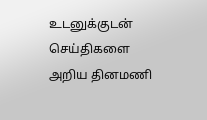உடனுக்குடன் செய்திகளை அறிய தினமணி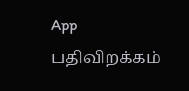App பதிவிறக்கம்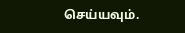செய்யவும்.